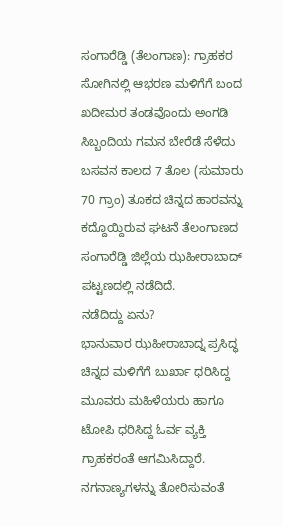ಸಂಗಾರೆಡ್ಡಿ (ತೆಲಂಗಾಣ): ಗ್ರಾಹಕರ ಸೋಗಿನಲ್ಲಿ ಆಭರಣ ಮಳಿಗೆಗೆ ಬಂದ ಖದೀಮರ ತಂಡವೊಂದು ಅಂಗಡಿ ಸಿಬ್ಬಂದಿಯ ಗಮನ ಬೇರೆಡೆ ಸೆಳೆದು ಬಸವನ ಕಾಲದ 7 ತೊಲ (ಸುಮಾರು 70 ಗ್ರಾಂ) ತೂಕದ ಚಿನ್ನದ ಹಾರವನ್ನು ಕದ್ದೊಯ್ದಿರುವ ಘಟನೆ ತೆಲಂಗಾಣದ ಸಂಗಾರೆಡ್ಡಿ ಜಿಲ್ಲೆಯ ಝಹೀರಾಬಾದ್ ಪಟ್ಟಣದಲ್ಲಿ ನಡೆದಿದೆ.
ನಡೆದಿದ್ದು ಏನು?
ಭಾನುವಾರ ಝಹೀರಾಬಾದ್ನ ಪ್ರಸಿದ್ಧ ಚಿನ್ನದ ಮಳಿಗೆಗೆ ಬುರ್ಖಾ ಧರಿಸಿದ್ದ ಮೂವರು ಮಹಿಳೆಯರು ಹಾಗೂ ಟೋಪಿ ಧರಿಸಿದ್ದ ಓರ್ವ ವ್ಯಕ್ತಿ ಗ್ರಾಹಕರಂತೆ ಆಗಮಿಸಿದ್ದಾರೆ. ನಗನಾಣ್ಯಗಳನ್ನು ತೋರಿಸುವಂತೆ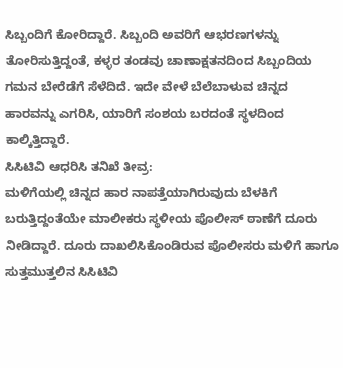ಸಿಬ್ಬಂದಿಗೆ ಕೋರಿದ್ದಾರೆ. ಸಿಬ್ಬಂದಿ ಅವರಿಗೆ ಆಭರಣಗಳನ್ನು ತೋರಿಸುತ್ತಿದ್ದಂತೆ, ಕಳ್ಳರ ತಂಡವು ಚಾಣಾಕ್ಷತನದಿಂದ ಸಿಬ್ಬಂದಿಯ ಗಮನ ಬೇರೆಡೆಗೆ ಸೆಳೆದಿದೆ. ಇದೇ ವೇಳೆ ಬೆಲೆಬಾಳುವ ಚಿನ್ನದ ಹಾರವನ್ನು ಎಗರಿಸಿ, ಯಾರಿಗೆ ಸಂಶಯ ಬರದಂತೆ ಸ್ಥಳದಿಂದ ಕಾಲ್ಕಿತ್ತಿದ್ದಾರೆ.
ಸಿಸಿಟಿವಿ ಆಧರಿಸಿ ತನಿಖೆ ತೀವ್ರ:
ಮಳಿಗೆಯಲ್ಲಿ ಚಿನ್ನದ ಹಾರ ನಾಪತ್ತೆಯಾಗಿರುವುದು ಬೆಳಕಿಗೆ ಬರುತ್ತಿದ್ದಂತೆಯೇ ಮಾಲೀಕರು ಸ್ಥಳೀಯ ಪೊಲೀಸ್ ಠಾಣೆಗೆ ದೂರು ನೀಡಿದ್ದಾರೆ. ದೂರು ದಾಖಲಿಸಿಕೊಂಡಿರುವ ಪೊಲೀಸರು ಮಳಿಗೆ ಹಾಗೂ ಸುತ್ತಮುತ್ತಲಿನ ಸಿಸಿಟಿವಿ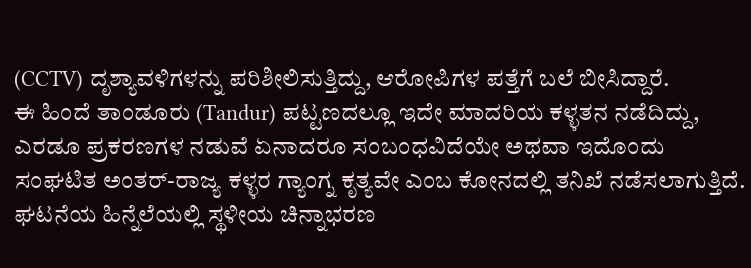(CCTV) ದೃಶ್ಯಾವಳಿಗಳನ್ನು ಪರಿಶೀಲಿಸುತ್ತಿದ್ದು, ಆರೋಪಿಗಳ ಪತ್ತೆಗೆ ಬಲೆ ಬೀಸಿದ್ದಾರೆ.
ಈ ಹಿಂದೆ ತಾಂಡೂರು (Tandur) ಪಟ್ಟಣದಲ್ಲೂ ಇದೇ ಮಾದರಿಯ ಕಳ್ಳತನ ನಡೆದಿದ್ದು, ಎರಡೂ ಪ್ರಕರಣಗಳ ನಡುವೆ ಏನಾದರೂ ಸಂಬಂಧವಿದೆಯೇ ಅಥವಾ ಇದೊಂದು ಸಂಘಟಿತ ಅಂತರ್-ರಾಜ್ಯ ಕಳ್ಳರ ಗ್ಯಾಂಗ್ನ ಕೃತ್ಯವೇ ಎಂಬ ಕೋನದಲ್ಲಿ ತನಿಖೆ ನಡೆಸಲಾಗುತ್ತಿದೆ. ಘಟನೆಯ ಹಿನ್ನೆಲೆಯಲ್ಲಿ ಸ್ಥಳೀಯ ಚಿನ್ನಾಭರಣ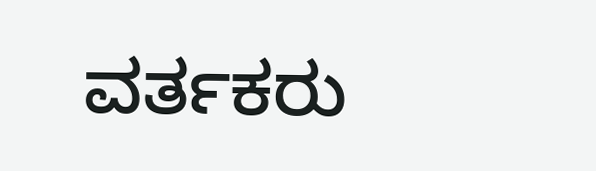ವರ್ತಕರು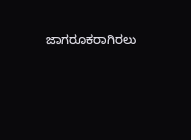ಜಾಗರೂಕರಾಗಿರಲು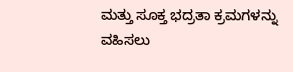ಮತ್ತು ಸೂಕ್ತ ಭದ್ರತಾ ಕ್ರಮಗಳನ್ನು ವಹಿಸಲು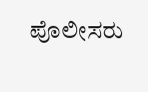ಪೊಲೀಸರು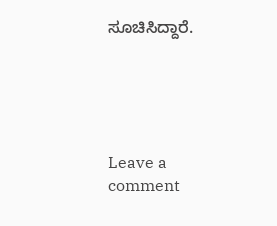ಸೂಚಿಸಿದ್ದಾರೆ.





Leave a comment